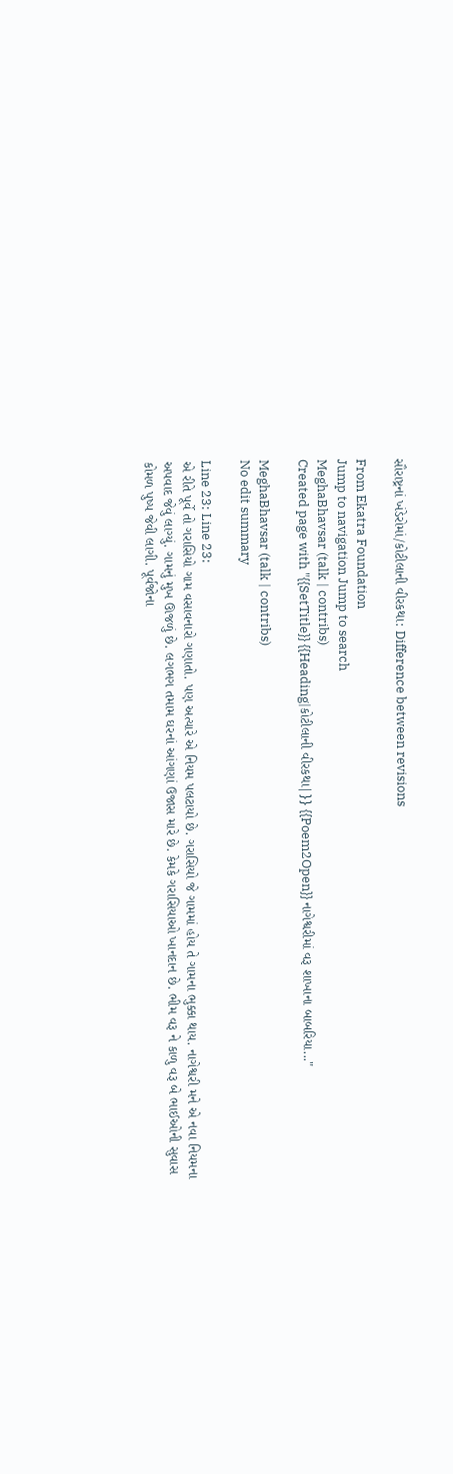સૌરાષ્ટ્રનાં ખંડેરોમાં/કોટીલાની વીરકથા: Difference between revisions

From Ekatra Foundation
Jump to navigation Jump to search
MeghaBhavsar (talk | contribs)
Created page with "{{SetTitle}} {{Heading|કોટીલાની વીરકથા|}} {{Poem2Open}} નાગેશ્વરીમાં વરૂ શાખાના બાબરિયા..."

MeghaBhavsar (talk | contribs)
No edit summary

Line 23: Line 23:
એ રીતે પૂર્વે તો ગરાસિયો ગામ વસાવનારો ગણાતો. પણ અત્યારે એ નિયમ પલટાયો છે. ગરાસિયો જે ગામમાં હોય તે ગામના ભુક્કા થાય. નાગેશ્વરી મને એ નવા નિયમના અપવાદ જેવું લાગ્યું. ગામનું મુખ ઊજળું છે. લગભગ તમામ ઘરનાં આંગણાં ઉજાસ મારે છે. કેમકે ગરાસિયાઓ ખાનદાન છે. ભીમ વરૂ ને કાળુ વરૂ બે ભાઈઓની સુવાસ કોમળ પુષ્પ જેવી લાગી. પૂર્વજોના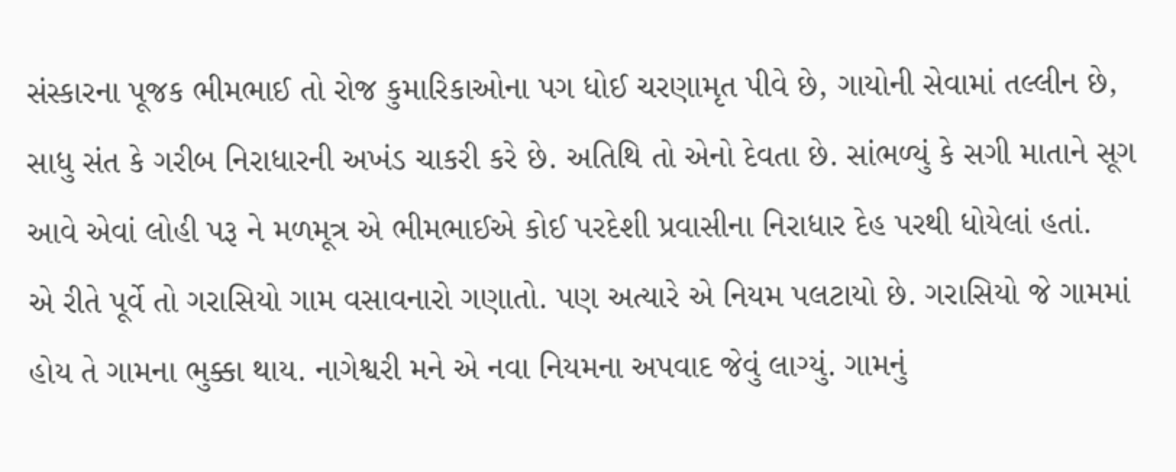સંસ્કારના પૂજક ભીમભાઈ તો રોજ કુમારિકાઓના પગ ધોઈ ચરણામૃત પીવે છે, ગાયોની સેવામાં તલ્લીન છે, સાધુ સંત કે ગરીબ નિરાધારની અખંડ ચાકરી કરે છે. અતિથિ તો એનો દેવતા છે. સાંભળ્યું કે સગી માતાને સૂગ આવે એવાં લોહી પરૂ ને મળમૂત્ર એ ભીમભાઈએ કોઈ પરદેશી પ્રવાસીના નિરાધાર દેહ પરથી ધોયેલાં હતાં.
એ રીતે પૂર્વે તો ગરાસિયો ગામ વસાવનારો ગણાતો. પણ અત્યારે એ નિયમ પલટાયો છે. ગરાસિયો જે ગામમાં હોય તે ગામના ભુક્કા થાય. નાગેશ્વરી મને એ નવા નિયમના અપવાદ જેવું લાગ્યું. ગામનું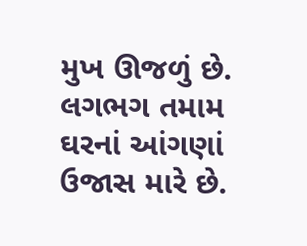મુખ ઊજળું છે. લગભગ તમામ ઘરનાં આંગણાં ઉજાસ મારે છે.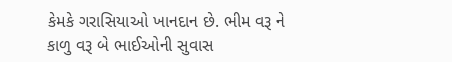કેમકે ગરાસિયાઓ ખાનદાન છે. ભીમ વરૂ ને કાળુ વરૂ બે ભાઈઓની સુવાસ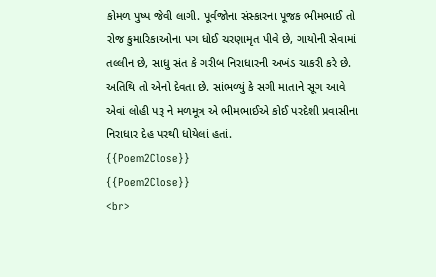કોમળ પુષ્પ જેવી લાગી. પૂર્વજોના સંસ્કારના પૂજક ભીમભાઈ તો રોજ કુમારિકાઓના પગ ધોઈ ચરણામૃત પીવે છે, ગાયોની સેવામાં તલ્લીન છે, સાધુ સંત કે ગરીબ નિરાધારની અખંડ ચાકરી કરે છે. અતિથિ તો એનો દેવતા છે. સાંભળ્યું કે સગી માતાને સૂગ આવે એવાં લોહી પરૂ ને મળમૂત્ર એ ભીમભાઈએ કોઈ પરદેશી પ્રવાસીના નિરાધાર દેહ પરથી ધોયેલાં હતાં.
{{Poem2Close}}
{{Poem2Close}}
<br>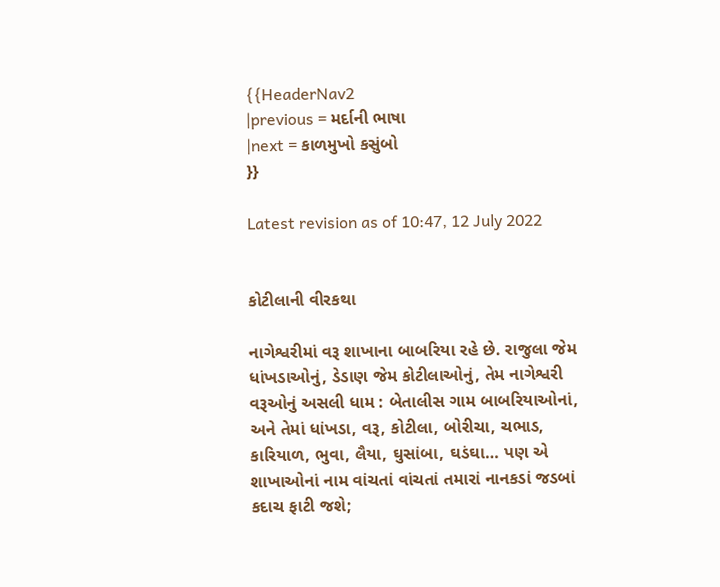{{HeaderNav2
|previous = મર્દાની ભાષા
|next = કાળમુખો કસુંબો
}}

Latest revision as of 10:47, 12 July 2022


કોટીલાની વીરકથા

નાગેશ્વરીમાં વરૂ શાખાના બાબરિયા રહે છે. રાજુલા જેમ ધાંખડાઓનું, ડેડાણ જેમ કોટીલાઓનું, તેમ નાગેશ્વરી વરૂઓનું અસલી ધામ : બેતાલીસ ગામ બાબરિયાઓનાં, અને તેમાં ધાંખડા, વરૂ, કોટીલા, બોરીચા, ચભાડ, કારિયાળ, ભુવા, લૈયા, ઘુસાંબા, ઘડંઘા… પણ એ શાખાઓનાં નામ વાંચતાં વાંચતાં તમારાં નાનકડાં જડબાં કદાચ ફાટી જશે;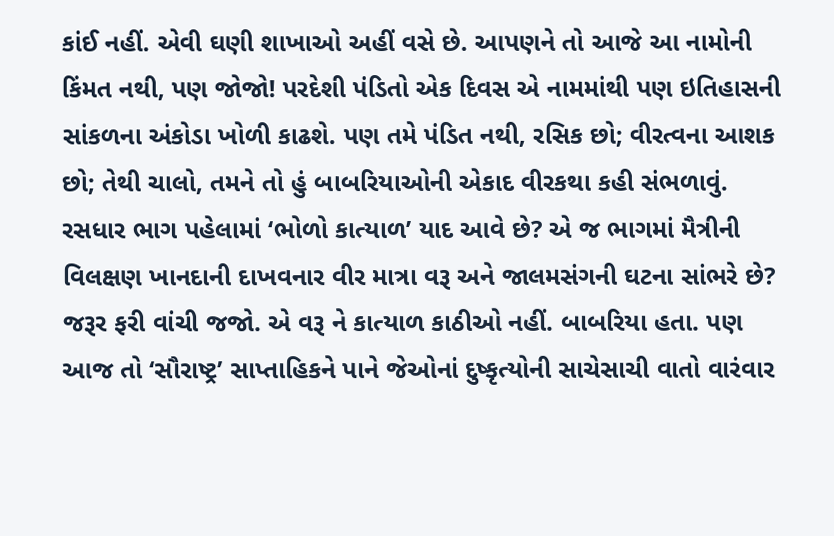કાંઈ નહીં. એવી ઘણી શાખાઓ અહીં વસે છે. આપણને તો આજે આ નામોની કિંમત નથી, પણ જોજો! પરદેશી પંડિતો એક દિવસ એ નામમાંથી પણ ઇતિહાસની સાંકળના અંકોડા ખોળી કાઢશે. પણ તમે પંડિત નથી, રસિક છો; વીરત્વના આશક છો; તેથી ચાલો, તમને તો હું બાબરિયાઓની એકાદ વીરકથા કહી સંભળાવું. રસધાર ભાગ પહેલામાં ‘ભોળો કાત્યાળ’ યાદ આવે છે? એ જ ભાગમાં મૈત્રીની વિલક્ષણ ખાનદાની દાખવનાર વીર માત્રા વરૂ અને જાલમસંગની ઘટના સાંભરે છે? જરૂર ફરી વાંચી જજો. એ વરૂ ને કાત્યાળ કાઠીઓ નહીં. બાબરિયા હતા. પણ આજ તો ‘સૌરાષ્ટ્ર’ સાપ્તાહિકને પાને જેઓનાં દુષ્કૃત્યોની સાચેસાચી વાતો વારંવાર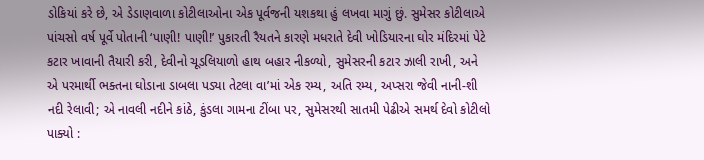ડોકિયાં કરે છે, એ ડેડાણવાળા કોટીલાઓના એક પૂર્વજની યશકથા હું લખવા માગું છું. સુમેસર કોટીલાએ પાંચસો વર્ષ પૂર્વે પોતાની ‘પાણી! પાણી!’ પુકારતી રૈયતને કારણે મધરાતે દેવી ખોડિયારના ઘોર મંદિરમાં પેટે કટાર ખાવાની તૈયારી કરી, દેવીનો ચૂડલિયાળો હાથ બહાર નીકળ્યો, સુમેસરની કટાર ઝાલી રાખી, અને એ પરમાર્થી ભક્તના ઘોડાના ડાબલા પડ્યા તેટલા વા’માં એક રમ્ય, અતિ રમ્ય, અપ્સરા જેવી નાની-શી નદી રેલાવી; એ નાવલી નદીને કાંઠે, કુંડલા ગામના ટીંબા પર, સુમેસરથી સાતમી પેઢીએ સમર્થ દેવો કોટીલો પાક્યો :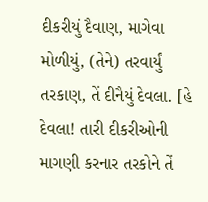દીકરીયું દૈવાણ, માગેવા મોળીયું, (તેને) તરવાર્યું તરકાણ, તેં દીનૈયું દેવલા. [હે દેવલા! તારી દીકરીઓની માગણી કરનાર તરકોને તેં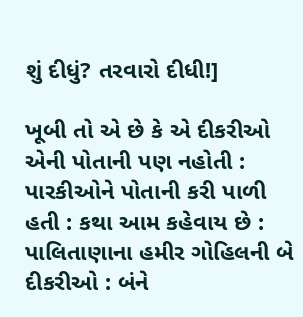શું દીધું? તરવારો દીધી!]

ખૂબી તો એ છે કે એ દીકરીઓ એની પોતાની પણ નહોતી : પારકીઓને પોતાની કરી પાળી હતી : કથા આમ કહેવાય છે : પાલિતાણાના હમીર ગોહિલની બે દીકરીઓ : બંને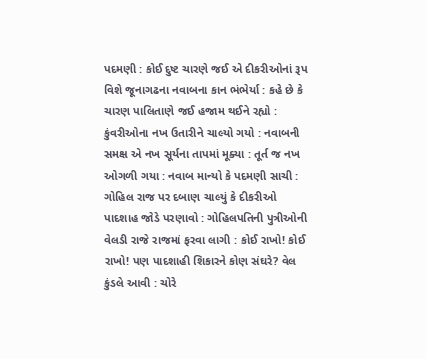પદમણી : કોઈ દુષ્ટ ચારણે જઈ એ દીકરીઓનાં રૂપ વિશે જૂનાગઢના નવાબના કાન ભંભેર્યા : કહે છે કે ચારણ પાલિતાણે જઈ હજામ થઈને રહ્યો : કુંવરીઓના નખ ઉતારીને ચાલ્યો ગયો : નવાબની સમક્ષ એ નખ સૂર્યના તાપમાં મૂક્યા : તૂર્ત જ નખ ઓગળી ગયા : નવાબ માન્યો કે પદમણી સાચી : ગોહિલ રાજ પર દબાણ ચાલ્યું કે દીકરીઓ પાદશાહ જોડે પરણાવો : ગોહિલપતિની પુત્રીઓની વેલડી રાજે રાજમાં ફરવા લાગી : કોઈ રાખો! કોઈ રાખો! પણ પાદશાહી શિકારને કોણ સંઘરે? વેલ કુંડલે આવી : ચોરે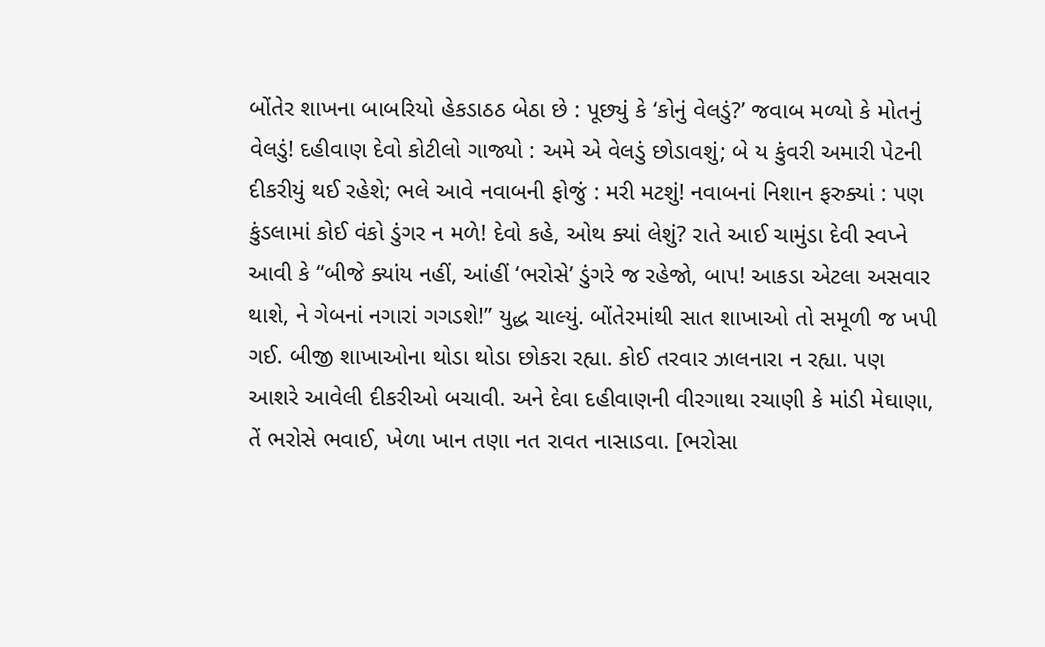બોંતેર શાખના બાબરિયો હેકડાઠઠ બેઠા છે : પૂછ્યું કે ‘કોનું વેલડું?’ જવાબ મળ્યો કે મોતનું વેલડું! દહીવાણ દેવો કોટીલો ગાજ્યો : અમે એ વેલડું છોડાવશું; બે ય કુંવરી અમારી પેટની દીકરીયું થઈ રહેશે; ભલે આવે નવાબની ફોજું : મરી મટશું! નવાબનાં નિશાન ફરુક્યાં : પણ કુંડલામાં કોઈ વંકો ડુંગર ન મળે! દેવો કહે, ઓથ ક્યાં લેશું? રાતે આઈ ચામુંડા દેવી સ્વપ્ને આવી કે “બીજે ક્યાંય નહીં, આંહીં ‘ભરોસે’ ડુંગરે જ રહેજો, બાપ! આકડા એટલા અસવાર થાશે, ને ગેબનાં નગારાં ગગડશે!” યુદ્ધ ચાલ્યું. બોંતેરમાંથી સાત શાખાઓ તો સમૂળી જ ખપી ગઈ. બીજી શાખાઓના થોડા થોડા છોકરા રહ્યા. કોઈ તરવાર ઝાલનારા ન રહ્યા. પણ આશરે આવેલી દીકરીઓ બચાવી. અને દેવા દહીવાણની વીરગાથા રચાણી કે માંડી મેઘાણા, તેં ભરોસે ભવાઈ, ખેળા ખાન તણા નત રાવત નાસાડવા. [ભરોસા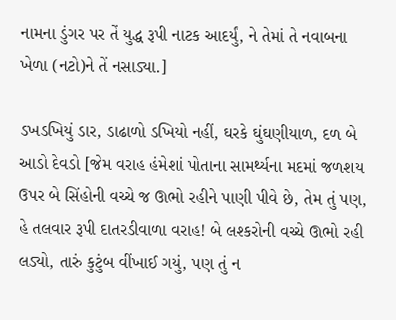નામના ડુંગર પર તેં યુદ્ધ રૂપી નાટક આદર્યું, ને તેમાં તે નવાબના ખેળા (નટો)ને તેં નસાડ્યા.]

ડખડખિયું ડાર, ડાઢાળો ડખિયો નહીં, ઘરકે ઘુંઘણીયાળ, દળ બે આડો દેવડો [જેમ વરાહ હંમેશાં પોતાના સામર્થ્યના મદમાં જળશય ઉપર બે સિંહોની વચ્ચે જ ઊભો રહીને પાણી પીવે છે, તેમ તું પણ, હે તલવાર રૂપી દાતરડીવાળા વરાહ! બે લશ્કરોની વચ્ચે ઊભો રહી લડ્યો, તારું કુટુંબ વીંખાઈ ગયું, પણ તું ન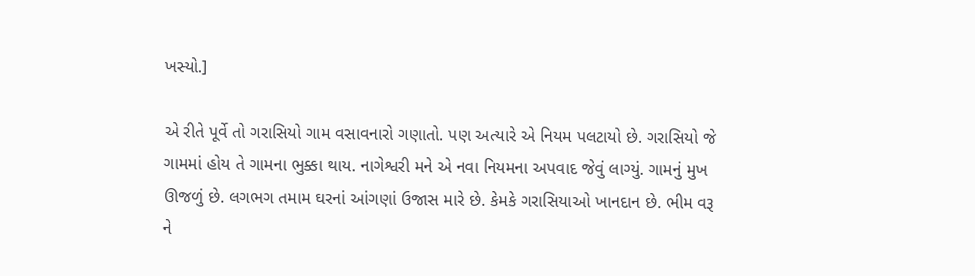ખસ્યો.]

એ રીતે પૂર્વે તો ગરાસિયો ગામ વસાવનારો ગણાતો. પણ અત્યારે એ નિયમ પલટાયો છે. ગરાસિયો જે ગામમાં હોય તે ગામના ભુક્કા થાય. નાગેશ્વરી મને એ નવા નિયમના અપવાદ જેવું લાગ્યું. ગામનું મુખ ઊજળું છે. લગભગ તમામ ઘરનાં આંગણાં ઉજાસ મારે છે. કેમકે ગરાસિયાઓ ખાનદાન છે. ભીમ વરૂ ને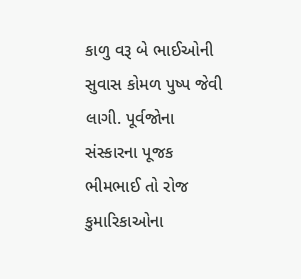કાળુ વરૂ બે ભાઈઓની સુવાસ કોમળ પુષ્પ જેવી લાગી. પૂર્વજોના સંસ્કારના પૂજક ભીમભાઈ તો રોજ કુમારિકાઓના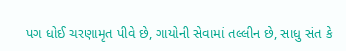પગ ધોઈ ચરણામૃત પીવે છે, ગાયોની સેવામાં તલ્લીન છે, સાધુ સંત કે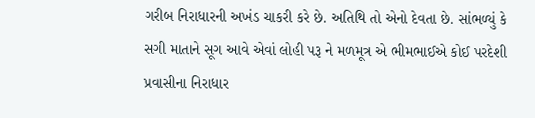ગરીબ નિરાધારની અખંડ ચાકરી કરે છે. અતિથિ તો એનો દેવતા છે. સાંભળ્યું કે સગી માતાને સૂગ આવે એવાં લોહી પરૂ ને મળમૂત્ર એ ભીમભાઈએ કોઈ પરદેશી પ્રવાસીના નિરાધાર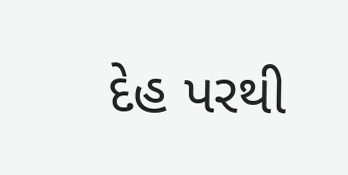દેહ પરથી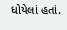ધોયેલાં હતાં.